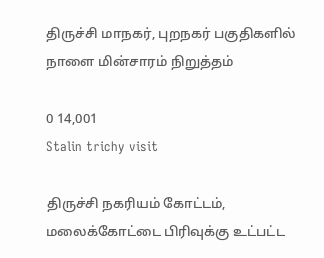திருச்சி மாநகர், புறநகர் பகுதிகளில் நாளை மின்சாரம் நிறுத்தம்

0 14,001
Stalin trichy visit

திருச்சி நகரியம் கோட்டம், மலைக்கோட்டை பிரிவுக்கு உட்பட்ட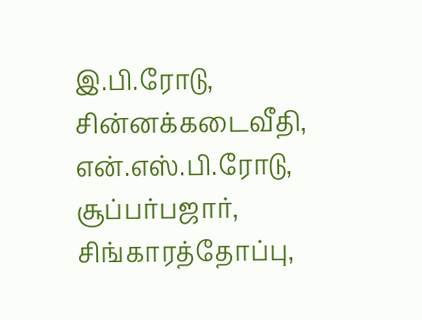இ.பி.ரோடு, சின்னக்கடைவீதி, என்.எஸ்.பி.ரோடு, சூப்பர்பஜார், சிங்காரத்தோப்பு,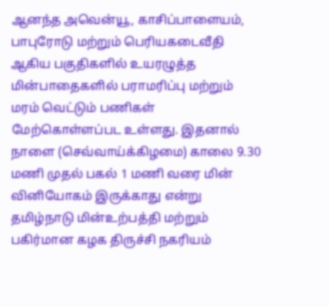ஆனந்த அவென்யூ, காசிப்பாளையம், பாபுரோடு மற்றும் பெரியகடைவீதி ஆகிய பகுதிகளில் உயரழுத்த மின்பாதைகளில் பராமரிப்பு மற்றும் மரம் வெட்டும் பணிகள் மேற்கொள்ளப்பட உள்ளது. இதனால் நாளை (செவ்வாய்க்கிழமை) காலை 9.30 மணி முதல் பகல் 1 மணி வரை மின் வினியோகம் இருக்காது என்று தமிழ்நாடு மின்உற்பத்தி மற்றும் பகிர்மான கழக திருச்சி நகரியம்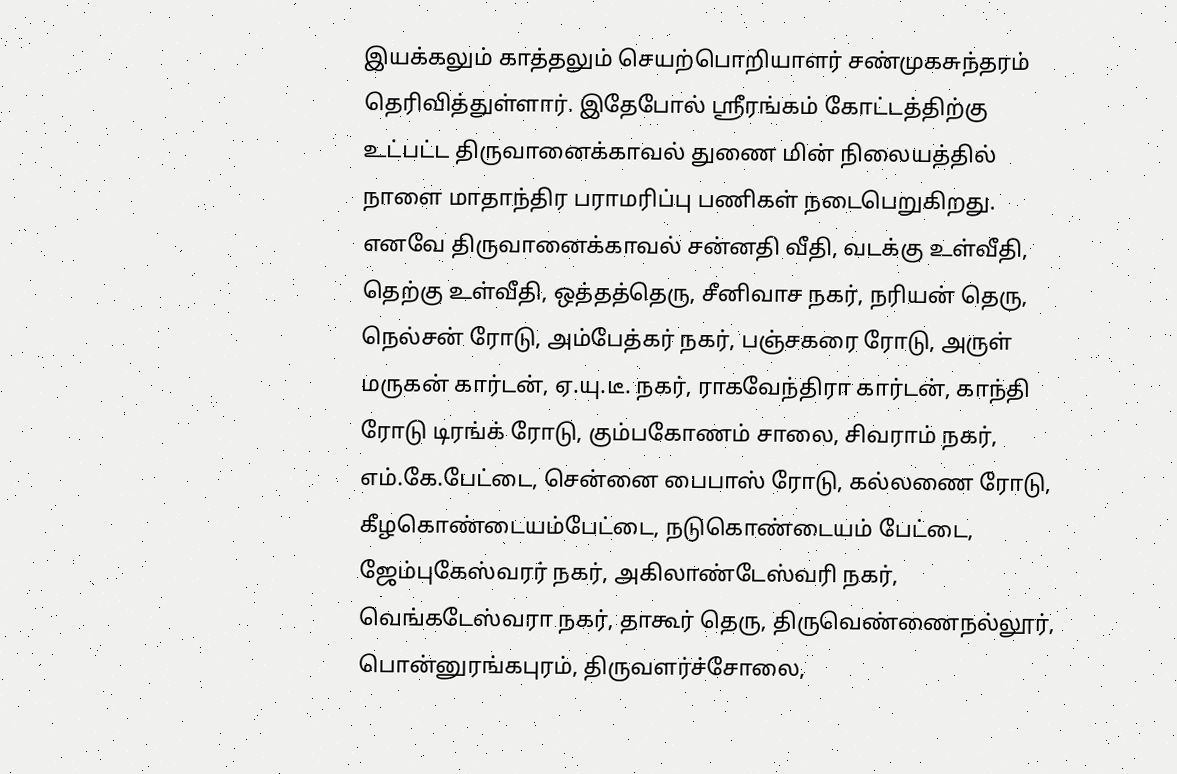இயக்கலும் காத்தலும் செயற்பொறியாளர் சண்முகசுந்தரம் தெரிவித்துள்ளார். இதேபோல் ஸ்ரீரங்கம் கோட்டத்திற்கு உட்பட்ட திருவானைக்காவல் துணை மின் நிலையத்தில் நாளை மாதாந்திர பராமரிப்பு பணிகள் நடைபெறுகிறது. எனவே திருவானைக்காவல் சன்னதி வீதி, வடக்கு உள்வீதி, தெற்கு உள்வீதி, ஒத்தத்தெரு, சீனிவாச நகர், நரியன் தெரு, நெல்சன் ரோடு, அம்பேத்கர் நகர், பஞ்சகரை ரோடு, அருள் மருகன் கார்டன், ஏ.யு.டீ. நகர், ராகவேந்திரா கார்டன், காந்தி ரோடு டிரங்க் ரோடு, கும்பகோணம் சாலை, சிவராம் நகர், எம்.கே.பேட்டை, சென்னை பைபாஸ் ரோடு, கல்லணை ரோடு, கீழகொண்டையம்பேட்டை, நடுகொண்டையம் பேட்டை, ஜேம்புகேஸ்வரர் நகர், அகிலாண்டேஸ்வரி நகர், வெங்கடேஸ்வரா நகர், தாகூர் தெரு, திருவெண்ணைநல்லூர், பொன்னுரங்கபுரம், திருவளர்ச்சோலை,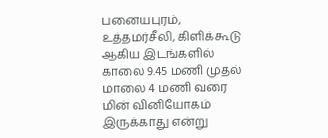பனையபுரம், உத்தமர்சீலி, கிளிக்கூடு ஆகிய இடங்களில் காலை 9.45 மணி முதல் மாலை 4 மணி வரை மின் வினியோகம் இருக்காது என்று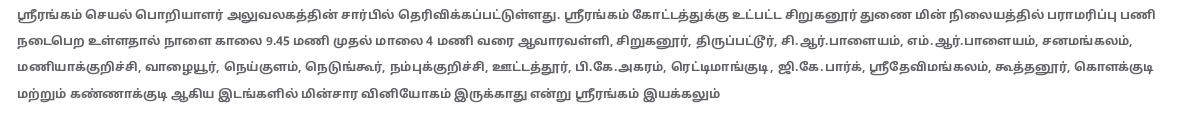ஸ்ரீரங்கம் செயல் பொறியாளர் அலுவலகத்தின் சார்பில் தெரிவிக்கப்பட்டுள்ளது. ஸ்ரீரங்கம் கோட்டத்துக்கு உட்பட்ட சிறுகனூர் துணை மின் நிலையத்தில் பராமரிப்பு பணி நடைபெற உள்ளதால் நாளை காலை 9.45 மணி முதல் மாலை 4 மணி வரை ஆவாரவள்ளி, சிறுகனூர், திருப்பட்டூர், சி.ஆர்.பாளையம், எம்.ஆர்.பாளையம், சனமங்கலம், மணியாக்குறிச்சி, வாழையூர், நெய்குளம், நெடுங்கூர், நம்புக்குறிச்சி, ஊட்டத்தூர், பி.கே.அகரம், ரெட்டிமாங்குடி, ஜி.கே.பார்க், ஸ்ரீதேவிமங்கலம், கூத்தனூர், கொளக்குடி மற்றும் கண்ணாக்குடி ஆகிய இடங்களில் மின்சார வினியோகம் இருக்காது என்று ஸ்ரீரங்கம் இயக்கலும்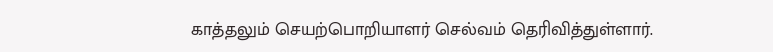காத்தலும் செயற்பொறியாளர் செல்வம் தெரிவித்துள்ளார்.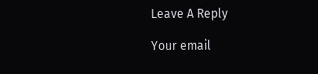Leave A Reply

Your email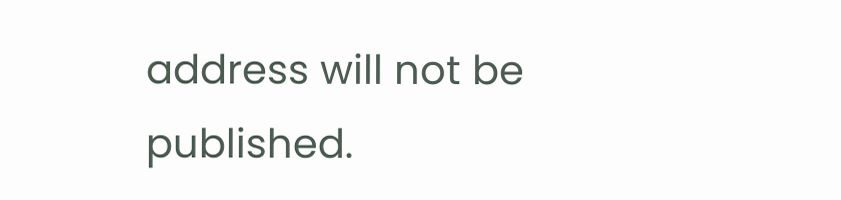address will not be published.